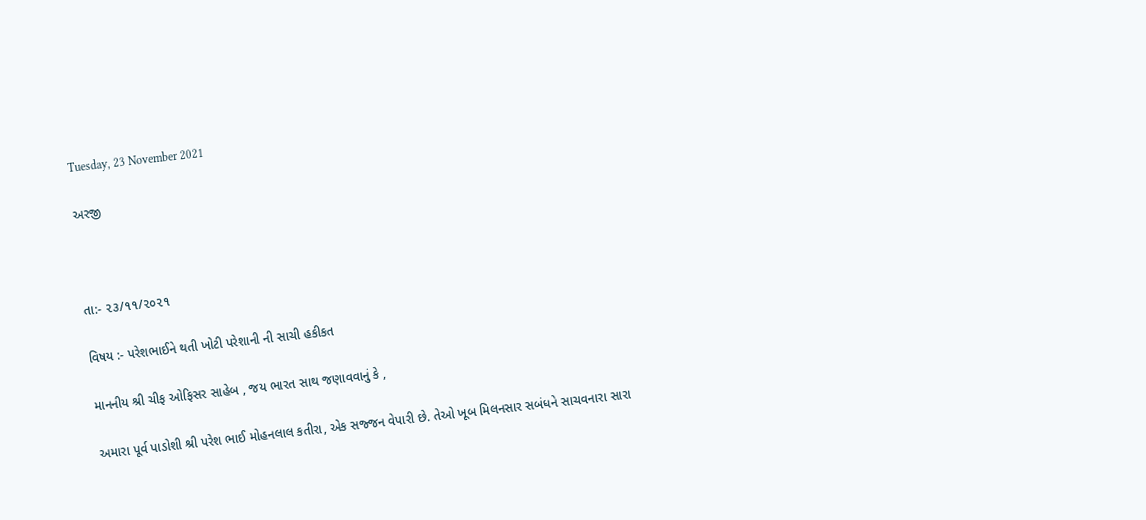Tuesday, 23 November 2021

અરજી



તા:- ૨૩/૧૧/૨૦૨૧

વિષય :- પરેશભાઈને થતી ખોટી પરેશાની ની સાચી હકીકત

માનનીય શ્રી ચીફ ઓફિસર સાહેબ , જય ભારત સાથ જણાવવાનું કે ,

અમારા પૂર્વ પાડોશી શ્રી પરેશ ભાઈ મોહનલાલ કતીરા, એક સજ્જન વેપારી છે. તેઓ ખૂબ મિલનસાર સબંધને સાચવનારા સારા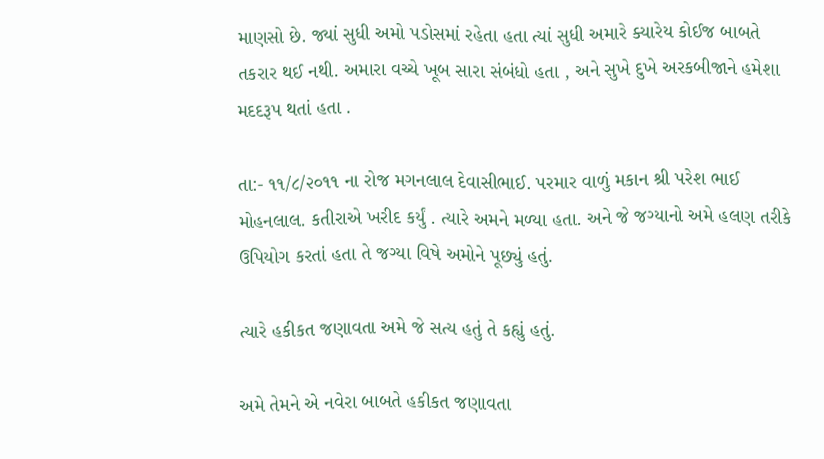માણસો છે. જ્યાં સુધી અમો પડોસમાં રહેતા હતા ત્યાં સુધી અમારે ક્યારેય કોઈજ બાબતે તકરાર થઈ નથી. અમારા વચ્ચે ખૂબ સારા સંબંધો હતા , અને સુખે દુખે અરકબીજાને હમેશા મદદરૂપ થતાં હતા .

તા:- ૧૧/૮/૨૦૧૧ ના રોજ મગનલાલ દેવાસીભાઈ. પરમાર વાળું મકાન શ્રી પરેશ ભાઈ મોહનલાલ. કતીરાએ ખરીદ કર્યું . ત્યારે અમને મળ્યા હતા. અને જે જગ્યાનો અમે હલણ તરીકે ઉપિયોગ કરતાં હતા તે જગ્યા વિષે અમોને પૂછ્યું હતું.

ત્યારે હકીકત જણાવતા અમે જે સત્ય હતું તે કહ્યું હતું.

અમે તેમને એ નવેરા બાબતે હકીકત જણાવતા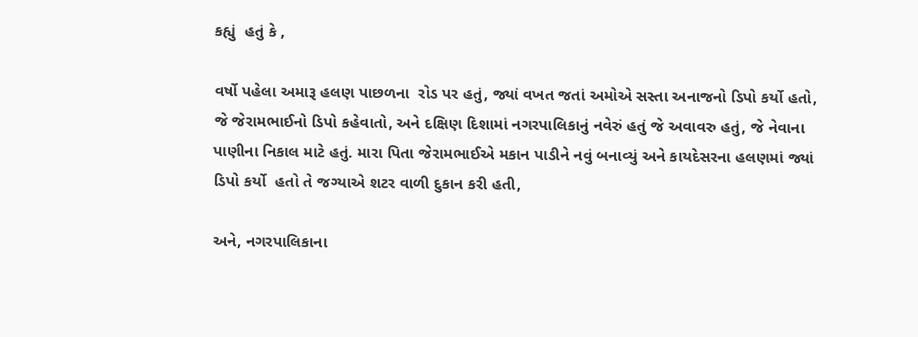કહ્યું  હતું કે ,

વર્ષો પહેલા અમારૂ હલણ પાછળના  રોડ પર હતું, જ્યાં વખત જતાં અમોએ સસ્તા અનાજનો ડિપો કર્યો હતો,  જે જેરામભાઈનો ડિપો કહેવાતો, અને દક્ષિણ દિશામાં નગરપાલિકાનું નવેરું હતું જે અવાવરુ હતું, જે નેવાના પાણીના નિકાલ માટે હતું. મારા પિતા જેરામભાઈએ મકાન પાડીને નવું બનાવ્યું અને કાયદેસરના હલણમાં જ્યાં ડિપો કર્યો  હતો તે જગ્યાએ શટર વાળી દુકાન કરી હતી,

અને, નગરપાલિકાના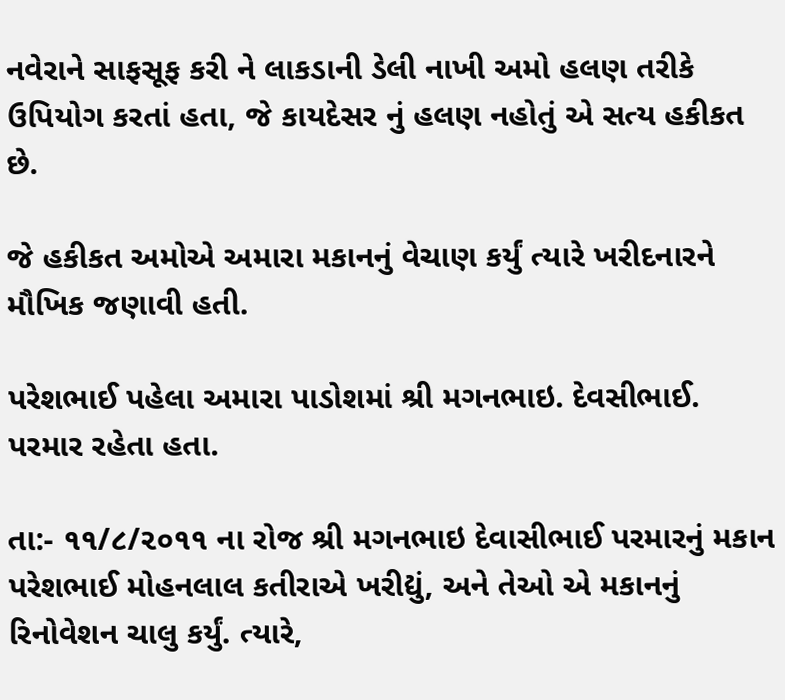નવેરાને સાફસૂફ કરી ને લાકડાની ડેલી નાખી અમો હલણ તરીકે ઉપિયોગ કરતાં હતા, જે કાયદેસર નું હલણ નહોતું એ સત્ય હકીકત છે.

જે હકીકત અમોએ અમારા મકાનનું વેચાણ કર્યું ત્યારે ખરીદનારને મૌખિક જણાવી હતી.

પરેશભાઈ પહેલા અમારા પાડોશમાં શ્રી મગનભાઇ. દેવસીભાઈ. પરમાર રહેતા હતા.

તા:- ૧૧/૮/૨૦૧૧ ના રોજ શ્રી મગનભાઇ દેવાસીભાઈ પરમારનું મકાન પરેશભાઈ મોહનલાલ કતીરાએ ખરીદ્યું, અને તેઓ એ મકાનનું રિનોવેશન ચાલુ કર્યું. ત્યારે,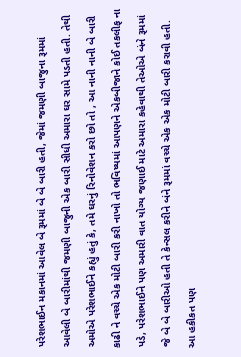પરેશભાઈન મકાનમાં આવેલ બે રૂમમાં બે બે બારી હતી, જેમાં જમણી બાજુના રૂમમાં આવેલી બે બારીમાંથી જમણી બાજુની એક બારી સીધી અમારા ઘર સામે પડતી હતી. તેથી અમોએ પરેશભાઈને કહ્યું હતું કે, તમે ઘરનું રિનોવેશન કરો છો તો , આ નાની નાની બે બારી કાઢી ને વચ્ચે એક મોટી બારી કરી નાખો તો ભવિષ્યમાં આપણને એકબીજાને કોઈ તકલીફ ના પડે, પરેશભાઈને પણ અમારી વાત યોગ્ય જણાઈ માટે અમારા કહેવાથી તેઓએ બંને રૂમમાં જે બે બે બારીઓ હતી તે કેન્સલ કરીને બંને રૂમમાં વચ્ચે એક એક મોટી બારી કરાવી હતી. આ હકીકત પણ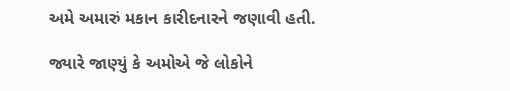અમે અમારું મકાન કારીદનારને જણાવી હતી.

જ્યારે જાણ્યું કે અમોએ જે લોકોને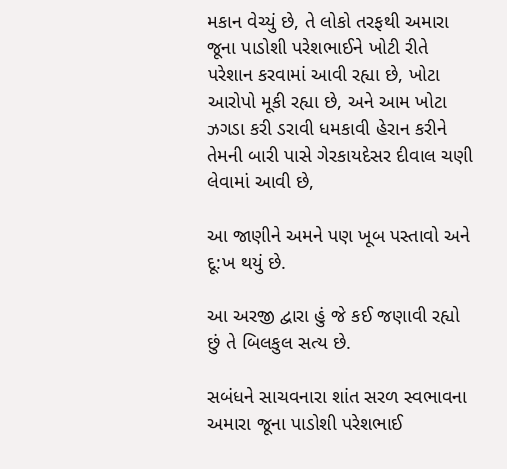મકાન વેચ્યું છે, તે લોકો તરફથી અમારા જૂના પાડોશી પરેશભાઈને ખોટી રીતે પરેશાન કરવામાં આવી રહ્યા છે, ખોટા આરોપો મૂકી રહ્યા છે, અને આમ ખોટા ઝગડા કરી ડરાવી ધમકાવી હેરાન કરીને તેમની બારી પાસે ગેરકાયદેસર દીવાલ ચણી લેવામાં આવી છે,

આ જાણીને અમને પણ ખૂબ પસ્તાવો અને દૂ:ખ થયું છે.

આ અરજી દ્વારા હું જે કઈ જણાવી રહ્યો છું તે બિલકુલ સત્ય છે.

સબંધને સાચવનારા શાંત સરળ સ્વભાવના અમારા જૂના પાડોશી પરેશભાઈ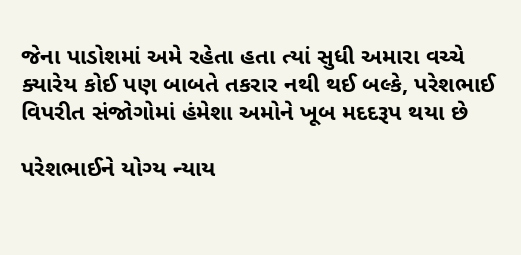જેના પાડોશમાં અમે રહેતા હતા ત્યાં સુધી અમારા વચ્ચે ક્યારેય કોઈ પણ બાબતે તકરાર નથી થઈ બલ્કે, પરેશભાઈ વિપરીત સંજોગોમાં હંમેશા અમોને ખૂબ મદદરૂપ થયા છે

પરેશભાઈને યોગ્ય ન્યાય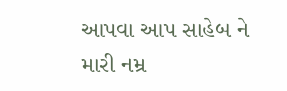આપવા આપ સાહેબ ને મારી નમ્ર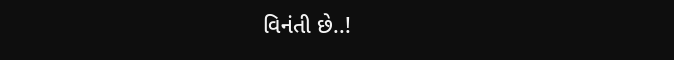વિનંતી છે..!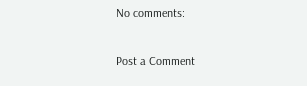No comments:

Post a Comment